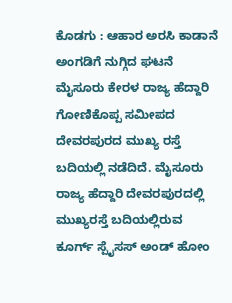ಕೊಡಗು : ಆಹಾರ ಅರಸಿ ಕಾಡಾನೆ ಅಂಗಡಿಗೆ ನುಗ್ಗಿದ ಘಟನೆ ಮೈಸೂರು ಕೇರಳ ರಾಜ್ಯ ಹೆದ್ದಾರಿ ಗೋಣಿಕೊಪ್ಪ ಸಮೀಪದ ದೇವರಪುರದ ಮುಖ್ಯ ರಸ್ತೆ ಬದಿಯಲ್ಲಿ ನಡೆದಿದೆ. ಮೈಸೂರು ರಾಜ್ಯ ಹೆದ್ದಾರಿ ದೇವರಪುರದಲ್ಲಿ ಮುಖ್ಯರಸ್ತೆ ಬದಿಯಲ್ಲಿರುವ ಕೂರ್ಗ್ ಸ್ಪೈಸಸ್ ಅಂಡ್ ಹೋಂ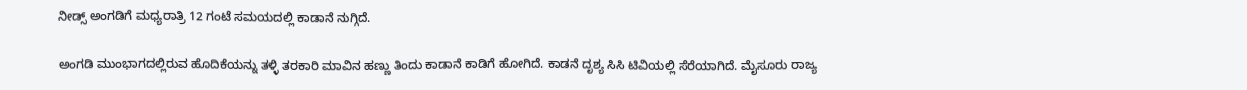ನೀಡ್ಸ್ ಅಂಗಡಿಗೆ ಮಧ್ಯರಾತ್ರಿ 12 ಗಂಟೆ ಸಮಯದಲ್ಲಿ ಕಾಡಾನೆ ನುಗ್ಗಿದೆ.

ಅಂಗಡಿ ಮುಂಭಾಗದಲ್ಲಿರುವ ಹೊದಿಕೆಯನ್ನು ತಳ್ಳಿ ತರಕಾರಿ ಮಾವಿನ ಹಣ್ಣು ತಿಂದು ಕಾಡಾನೆ ಕಾಡಿಗೆ ಹೋಗಿದೆ. ಕಾಡನೆ ದೃಶ್ಯ ಸಿಸಿ ಟಿವಿಯಲ್ಲಿ ಸೆರೆಯಾಗಿದೆ. ಮೈಸೂರು ರಾಜ್ಯ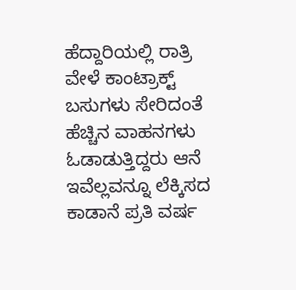ಹೆದ್ದಾರಿಯಲ್ಲಿ ರಾತ್ರಿ ವೇಳೆ ಕಾಂಟ್ರಾಕ್ಟ್ ಬಸುಗಳು ಸೇರಿದಂತೆ ಹೆಚ್ಚಿನ ವಾಹನಗಳು ಓಡಾಡುತ್ತಿದ್ದರು ಆನೆ ಇವೆಲ್ಲವನ್ನೂ ಲೆಕ್ಕಿಸದ ಕಾಡಾನೆ ಪ್ರತಿ ವರ್ಷ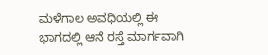ಮಳೆಗಾಲ ಅವಧಿಯಲ್ಲಿ ಈ ಭಾಗದಲ್ಲಿ ಆನೆ ರಸ್ತೆ ಮಾರ್ಗವಾಗಿ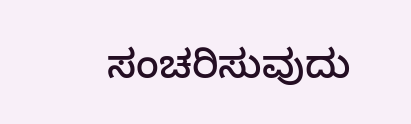ಸಂಚರಿಸುವುದು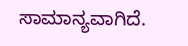ಸಾಮಾನ್ಯವಾಗಿದೆ.